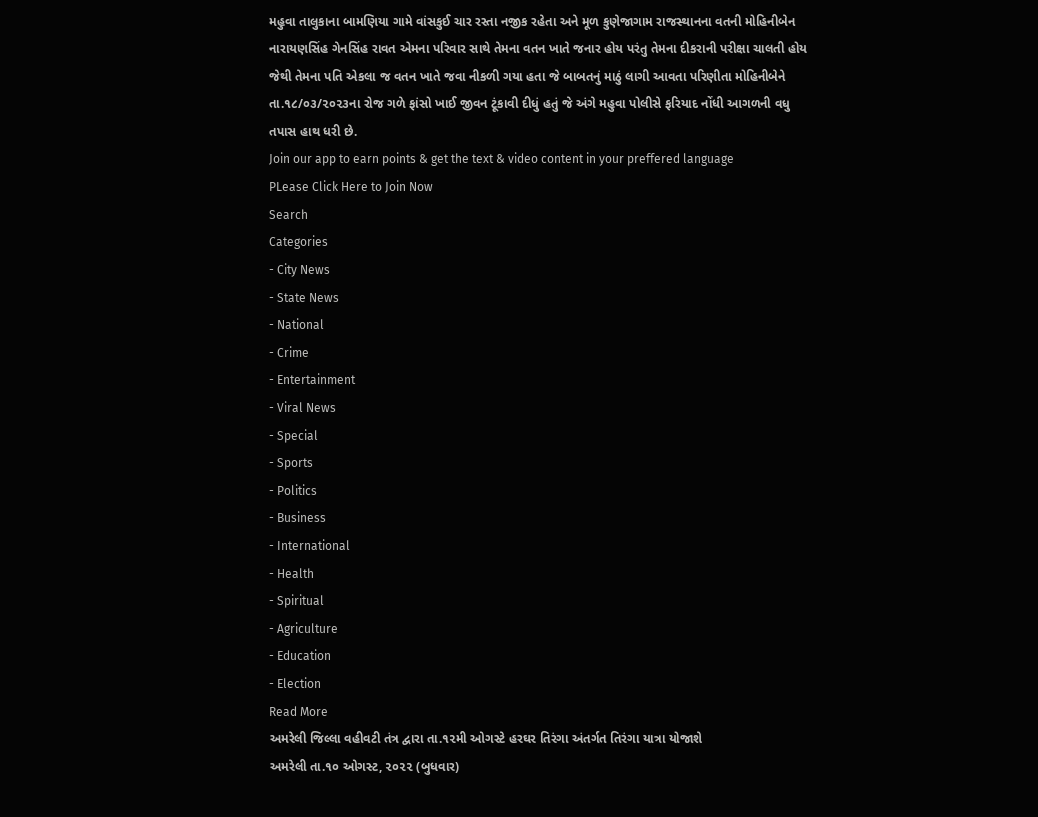મહુવા તાલુકાના બામણિયા ગામે વાંસકુઈ ચાર રસ્તા નજીક રહેતા અને મૂળ કુણેજાગામ રાજસ્થાનના વતની મોહિનીબેન નારાયણસિંહ ગેનસિંહ રાવત એમના પરિવાર સાથે તેમના વતન ખાતે જનાર હોય પરંતુ તેમના દીકરાની પરીક્ષા ચાલતી હોય જેથી તેમના પતિ એકલા જ વતન ખાતે જવા નીકળી ગયા હતા જે બાબતનું માઠું લાગી આવતા પરિણીતા મોહિનીબેને તા.૧૮/૦૩/૨૦૨૩ના રોજ ગળે ફાંસો ખાઈ જીવન ટૂંકાવી દીધું હતું જે અંગે મહુવા પોલીસે ફરિયાદ નોંધી આગળની વધુ તપાસ હાથ ધરી છે.
Join our app to earn points & get the text & video content in your preffered language
PLease Click Here to Join Now
Search
Categories
- City News
- State News
- National
- Crime
- Entertainment
- Viral News
- Special
- Sports
- Politics
- Business
- International
- Health
- Spiritual
- Agriculture
- Education
- Election
Read More
અમરેલી જિલ્લા વહીવટી તંત્ર દ્વારા તા.૧૨મી ઓગસ્ટે હરઘર તિરંગા અંતર્ગત તિરંગા યાત્રા યોજાશે
અમરેલી તા.૧૦ ઓગસ્ટ, ૨૦૨૨ (બુધવાર)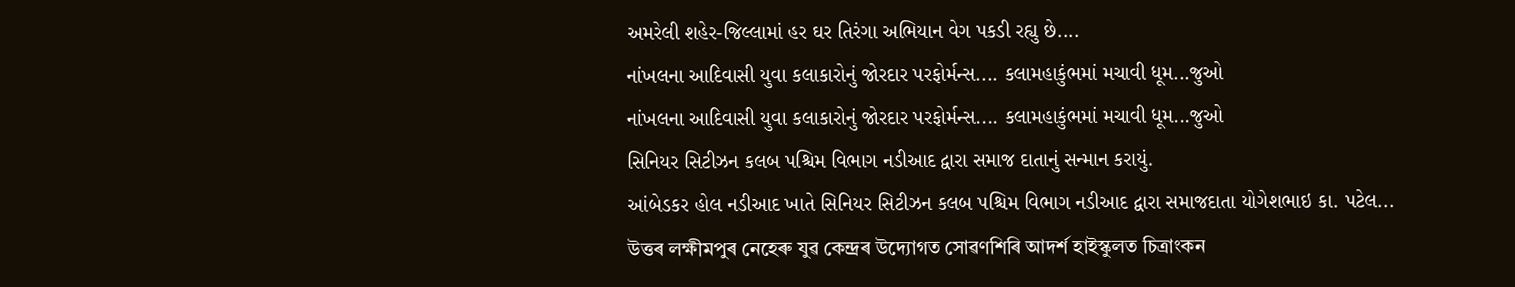અમરેલી શહેર-જિલ્લામાં હર ઘર તિરંગા અભિયાન વેગ પકડી રહ્યુ છે....
નાંખલના આદિવાસી યુવા કલાકારોનું જોરદાર પરફોર્મન્સ.... કલામહાકુંભમાં મચાવી ધૂમ...જુઓ
નાંખલના આદિવાસી યુવા કલાકારોનું જોરદાર પરફોર્મન્સ.... કલામહાકુંભમાં મચાવી ધૂમ...જુઓ
સિનિયર સિટીઝન કલબ પશ્ચિમ વિભાગ નડીઆદ દ્વારા સમાજ દાતાનું સન્માન કરાયું.
આંબેડકર હોલ નડીઆદ ખાતે સિનિયર સિટીઝન કલબ પશ્ચિમ વિભાગ નડીઆદ દ્વારા સમાજદાતા યોગેશભાઇ કા. પટેલ...
উত্তৰ লক্ষীমপুৰ নেহেৰু যুৱ কেন্দ্ৰৰ উদ্যোগত সোৱণশিৰি আদৰ্শ হাইস্কুলত চিত্ৰাংকন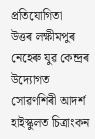প্ৰতিযোগিতা
উত্তৰ লক্ষীমপুৰ নেহেৰু যুৱ কেন্দ্ৰৰ উদ্যোগত সোৱণশিৰী আদৰ্শ হাইস্কুলত চিত্ৰাংকন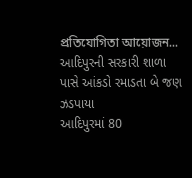প্ৰতিযোগিতা আয়োজন...
આદિપુરની સરકારી શાળા પાસે આંકડો રમાડતા બે જણ ઝડપાયા
આદિપુરમાં 80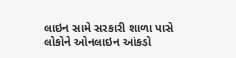લાઇન સામે સરકારી શાળા પાસે લોકોને ઓનલાઇન આંકડો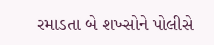રમાડતા બે શખ્સોને પોલીસે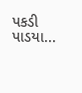પકડી પાડયા...